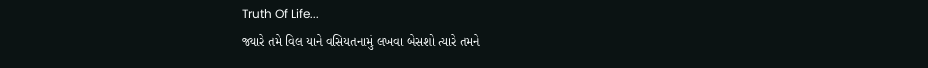Truth Of Life...
જ્યારે તમે વિલ યાને વસિયતનામું લખવા બેસશો ત્યારે તમને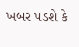ખબર પડશે કે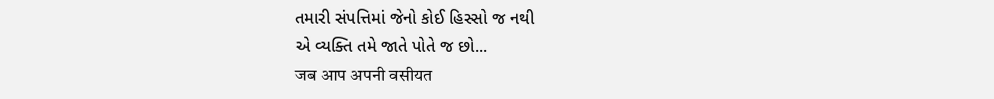તમારી સંપત્તિમાં જેનો કોઈ હિસ્સો જ નથી
એ વ્યક્તિ તમે જાતે પોતે જ છો...
जब आप अपनी वसीयत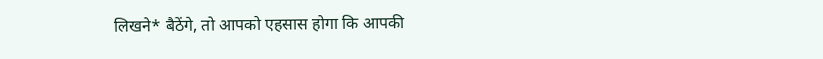लिखने* बैठेंगे, तो आपको एहसास होगा कि आपकी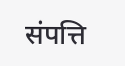संपत्ति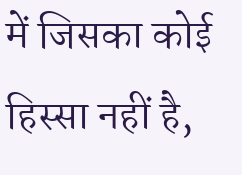में जिसका कोई हिस्सा नहीं है,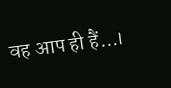वह आप ही हैं...।